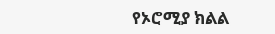የኦሮሚያ ክልል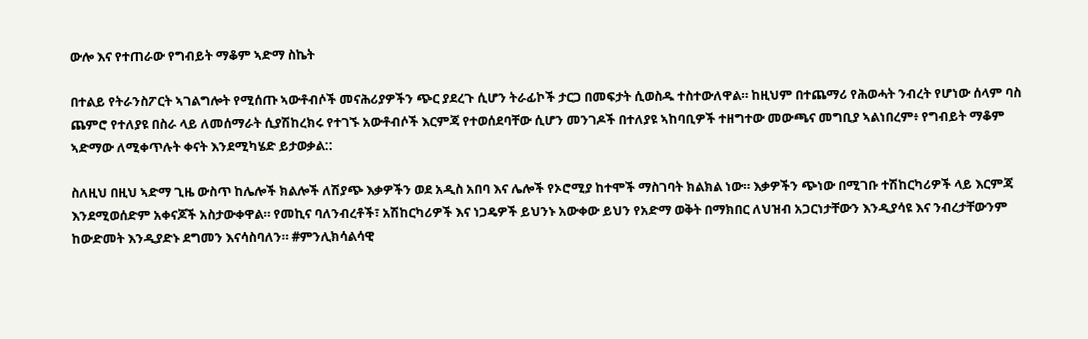ውሎ እና የተጠራው የግብይት ማቆም ኣድማ ስኬት

በተልይ የትራንስፖርት ኣገልግሎት የሚሰጡ ኣውቶብሶች መናሕሪያዎችን ጭር ያደረጉ ሲሆን ትራፊኮች ታርጋ በመፍታት ሲወስዱ ተስተውለዋል። ከዚህም በተጨማሪ የሕወሓት ንብረት የሆነው ሰላም ባስ ጨምሮ የተለያዩ በስራ ላይ ለመሰማራት ሲያሽከረክሩ የተገኙ አውቶብሶች እርምጃ የተወሰደባቸው ሲሆን መንገዶች በተለያዩ ኣከባቢዎች ተዘግተው መውጫና መግቢያ ኣልነበረም፥ የግብይት ማቆም ኣድማው ለሚቀጥሉት ቀናት እንደሚካሄድ ይታወቃል::

ስለዚህ በዚህ ኣድማ ጊዜ ውስጥ ከሌሎች ክልሎች ለሽያጭ እቃዎችን ወደ አዲስ አበባ እና ሌሎች የኦሮሚያ ከተሞች ማስገባት ክልክል ነው። እቃዎችን ጭነው በሚገቡ ተሽከርካሪዎች ላይ እርምጃ እንደሚወሰድም አቀናጆች አስታውቀዋል። የመኪና ባለንብረቶች፣ አሽከርካሪዎች እና ነጋዴዎች ይህንኑ አውቀው ይህን የአድማ ወቅት በማክበር ለህዝብ አጋርነታቸውን እንዲያሳዩ እና ንብረታቸውንም ከውድመት እንዲያድኑ ደግመን እናሳስባለን። #ምንሊክሳልሳዊ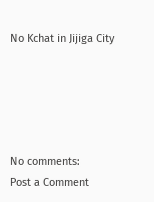No Kchat in Jijiga City





No comments:
Post a Comment